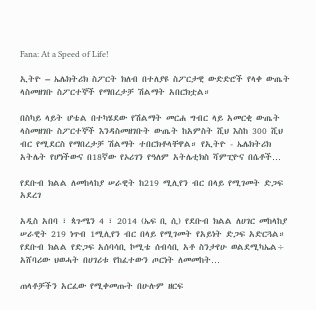Fana: At a Speed of Life!

ኢትዮ – ኤሌክትሪክ ስፖርት ክለብ በተለያዩ ስፖርታዊ ውድድሮች የላቀ ውጤት ላስመዘገቡ ስፖርተኞች የማበረታቻ ሽልማት አበርክቷል።

በስካይ ላይት ሆቴል በተካሄደው የሽልማት መርሐ ግብር ላይ አመርቂ ውጤት ላስመዘገቡ ስፖርተኞች እንዳስመዘገቡት ውጤት ከአምስት ሺህ እስከ 300 ሺህ ብር የሚደርስ የማበረታቻ ሽልማት ተበርክቶላቸዋል። የኢትዮ - ኤሌክትሪክ አትሌት የሆነችውና በ18ኛው የኦሪገን የዓለም አትሌቲክስ ሻምፒዮና በሴቶች…

የደቡብ ክልል ለመከላከያ ሠራዊት ከ219 ሚሊየን ብር በላይ የሚገመት ድጋፍ አደረገ

አዲስ አበባ ፣ ጳጉሜን 4 ፣ 2014 (ኤፍ ቢ ሲ) የደቡብ ክልል ለሀገር መከላከያ ሠራዊት 219 ነጥብ 1ሚሊየን ብር በላይ የሚገመት የአይነት ድጋፍ አድርጓል። የደቡብ ክልል የድጋፍ አሰባሳቢ ኮሚቴ ሰብሳቢ አቶ ስንታየሁ ወልደሚካኤል÷ አሸባሪው ህወሓት በሀገሪቱ የከፈተውን ጦርነት ለመመከት…

ጠላቶቻችን አርፈው የሚቀመጡት በሁሉም ዘርፍ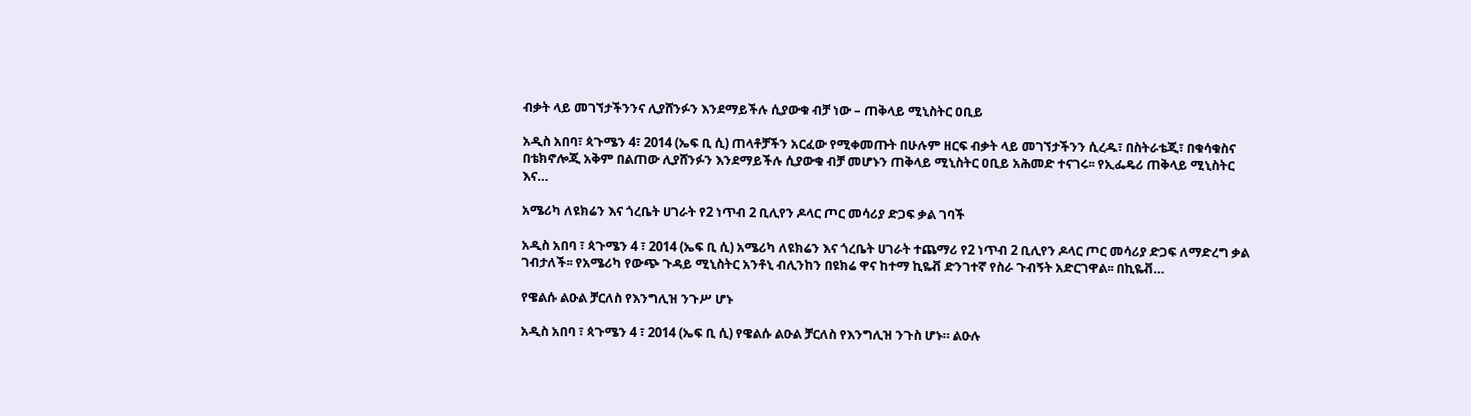ብቃት ላይ መገኘታችንንና ሊያሸንፉን እንደማይችሉ ሲያውቁ ብቻ ነው – ጠቅላይ ሚኒስትር ዐቢይ

አዲስ አበባ፣ ጳጉሜን 4፣ 2014 (ኤፍ ቢ ሲ) ጠላቶቻችን አርፈው የሚቀመጡት በሁሉም ዘርፍ ብቃት ላይ መገኘታችንን ሲረዱ፣ በስትራቴጂ፣ በቁሳቁስና በቴክኖሎጂ አቅም በልጠው ሊያሸንፉን እንደማይችሉ ሲያውቁ ብቻ መሆኑን ጠቅላይ ሚኒስትር ዐቢይ አሕመድ ተናገሩ፡፡ የኢፌዴሪ ጠቅላይ ሚኒስትር እና…

አሜሪካ ለዩክሬን እና ጎረቤት ሀገራት የ2 ነጥብ 2 ቢሊየን ዶላር ጦር መሳሪያ ድጋፍ ቃል ገባች

አዲስ አበባ ፣ ጳጉሜን 4 ፣ 2014 (ኤፍ ቢ ሲ) አሜሪካ ለዩክሬን እና ጎረቤት ሀገራት ተጨማሪ የ2 ነጥብ 2 ቢሊየን ዶላር ጦር መሳሪያ ድጋፍ ለማድረግ ቃል ገብታለች፡፡ የአሜሪካ የውጭ ጉዳይ ሚኒስትር አንቶኒ ብሊንከን በዩክሬ ዋና ከተማ ኪዬቭ ድንገተኛ የስራ ጉብኝት አድርገዋል፡፡ በኪዬቭ…

የዌልሱ ልዑል ቻርለስ የእንግሊዝ ንጉሥ ሆኑ

አዲስ አበባ ፣ ጳጉሜን 4 ፣ 2014 (ኤፍ ቢ ሲ) የዌልሱ ልዑል ቻርለስ የእንግሊዝ ንጉስ ሆኑ። ልዑሉ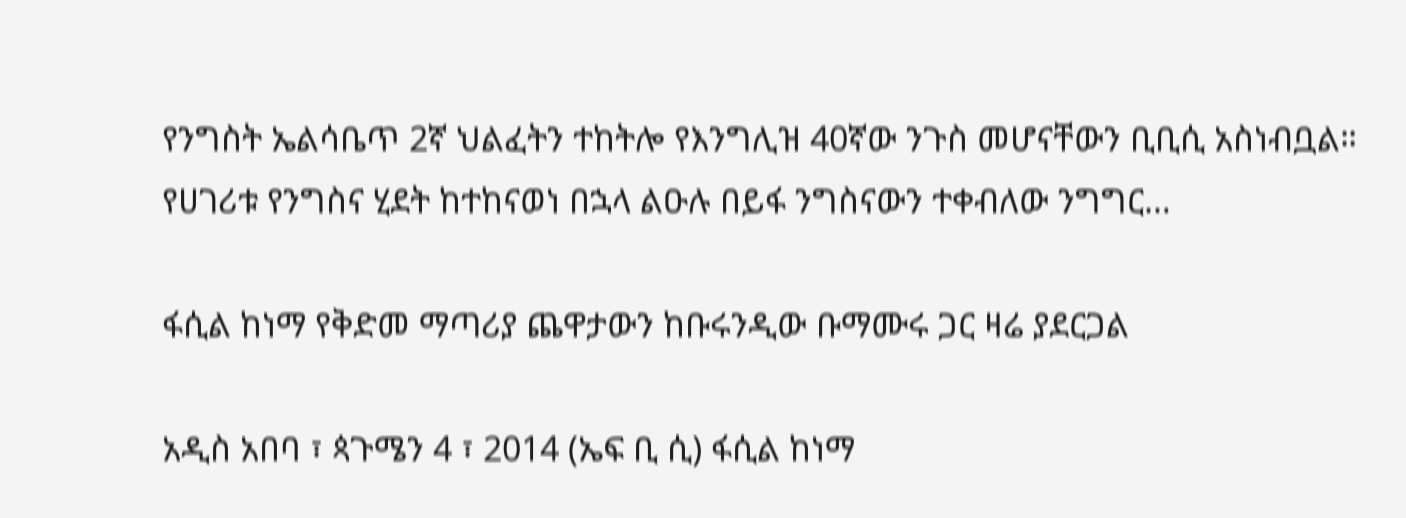የንግስት ኤልሳቤጥ 2ኛ ህልፈትን ተከትሎ የእንግሊዝ 40ኛው ንጉስ መሆናቸውን ቢቢሲ አስነብቧል። የሀገሪቱ የንግስና ሂደት ከተከናወነ በኋላ ልዑሉ በይፋ ንግስናውን ተቀብለው ንግግር…

ፋሲል ከነማ የቅድመ ማጣሪያ ጨዋታውን ከቡሩንዲው ቡማሙሩ ጋር ዛሬ ያደርጋል

አዲስ አበባ ፣ ጳጉሜን 4 ፣ 2014 (ኤፍ ቢ ሲ) ፋሲል ከነማ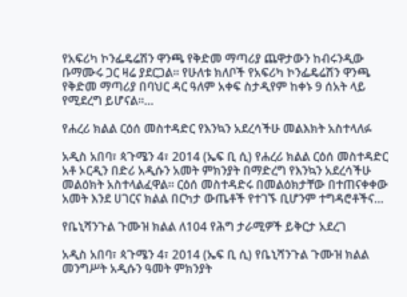የአፍሪካ ኮንፌዴሬሽን ዋንጫ የቅድመ ማጣሪያ ጨዋታውን ከብሩንዲው ቡማሙሩ ጋር ዛሬ ያደርጋል፡፡ የሁለቱ ክለቦች የአፍሪካ ኮንፌዴሬሽን ዋንጫ የቅድመ ማጣሪያ በባህር ዳር ዓለም አቀፍ ስታዲየም ከቀኑ 9 ሰአት ላይ የሚደረግ ይሆናል።…

የሐረሪ ክልል ርዕሰ መስተዳድር የእንኳን አደረሳችሁ መልእክት አስተላለፉ

አዲስ አበባ፣ ጳጉሜን 4፣ 2014 (ኤፍ ቢ ሲ) የሐረሪ ክልል ርዕሰ መስተዳድር አቶ ኦርዲን በድሪ አዲሱን አመት ምክንያት በማድረግ የእንኳን አደረሳችሁ መልዕክት አስተላልፈዋል። ርዕሰ መስተዳድሩ በመልዕክታቸው በተጠናቀቀው አመት እንደ ሀገርና ክልል በርካታ ውጤቶች የተገኙ ቢሆንም ተግዳሮቶችና…

የቤኒሻንጉል ጉሙዝ ክልል ለ104 የሕግ ታራሚዎች ይቅርታ አደረገ

አዲስ አበባ፣ ጳጉሜን 4፣ 2014 (ኤፍ ቢ ሲ) የቤኒሻንጉል ጉሙዝ ክልል መንግሥት አዲሱን ዓመት ምክንያት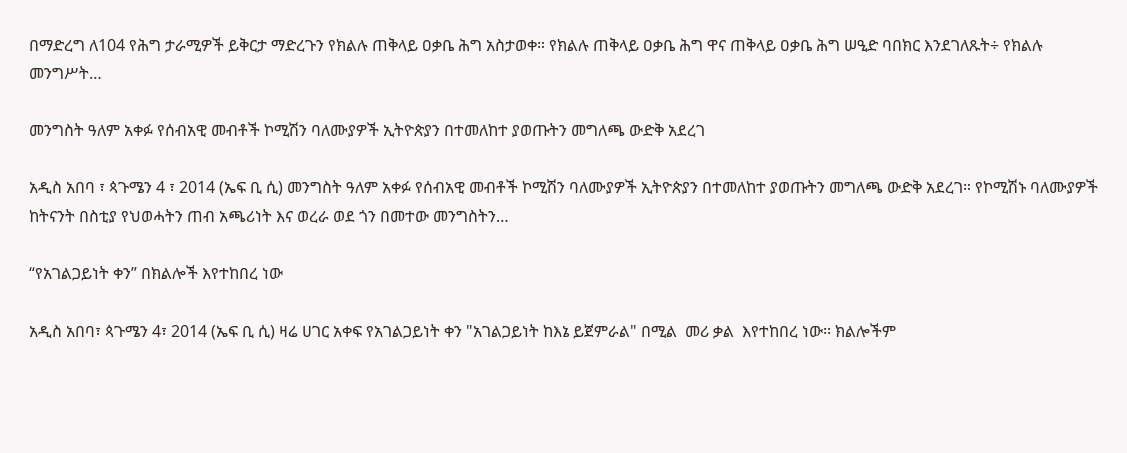በማድረግ ለ104 የሕግ ታራሚዎች ይቅርታ ማድረጉን የክልሉ ጠቅላይ ዐቃቤ ሕግ አስታወቀ። የክልሉ ጠቅላይ ዐቃቤ ሕግ ዋና ጠቅላይ ዐቃቤ ሕግ ሠዒድ ባበክር እንደገለጹት÷ የክልሉ መንግሥት…

መንግስት ዓለም አቀፉ የሰብአዊ መብቶች ኮሚሽን ባለሙያዎች ኢትዮጵያን በተመለከተ ያወጡትን መግለጫ ውድቅ አደረገ

አዲስ አበባ ፣ ጳጉሜን 4 ፣ 2014 (ኤፍ ቢ ሲ) መንግስት ዓለም አቀፉ የሰብአዊ መብቶች ኮሚሽን ባለሙያዎች ኢትዮጵያን በተመለከተ ያወጡትን መግለጫ ውድቅ አደረገ። የኮሚሽኑ ባለሙያዎች ከትናንት በስቲያ የህወሓትን ጠብ አጫሪነት እና ወረራ ወደ ጎን በመተው መንግስትን…

“የአገልጋይነት ቀን” በክልሎች እየተከበረ ነው

አዲስ አበባ፣ ጳጉሜን 4፣ 2014 (ኤፍ ቢ ሲ) ዛሬ ሀገር አቀፍ የአገልጋይነት ቀን "አገልጋይነት ከእኔ ይጀምራል" በሚል  መሪ ቃል  እየተከበረ ነው፡፡ ክልሎችም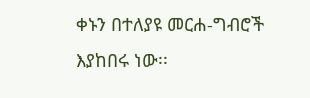ቀኑን በተለያዩ መርሐ-ግብሮች እያከበሩ ነው፡፡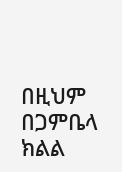በዚህም በጋምቤላ  ክልል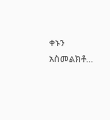ቀኑን አስመልክቶ…